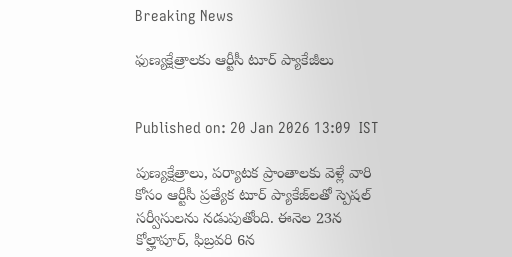Breaking News

ఫుణ్యక్షేత్రాలకు ఆర్టీసీ టూర్‌ ప్యాకేజీలు


Published on: 20 Jan 2026 13:09  IST

పుణ్యక్షేత్రాలు, పర్యాటక ప్రాంతాలకు వెళ్లే వారి కోసం ఆర్టీసీ ప్రత్యేక టూర్‌ ప్యాకేజ్‌లతో స్పెషల్‌ సర్వీసులను నడుపుతోంది. ఈనెల 23న కోల్హాపూర్‌, ఫిబ్రవరి 6న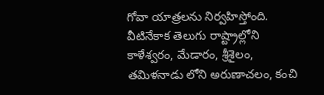గోవా యాత్రలను నిర్వహిస్తోంది. వీటినేకాక తెలుగు రాష్ట్రాల్లోని కాళేశ్వరం, మేడారం, శ్రీశైలం, తమిళనాడు లోని అరుణాచలం, కంచి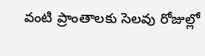వంటి ప్రాంతాలకు సెలవు రోజుల్లో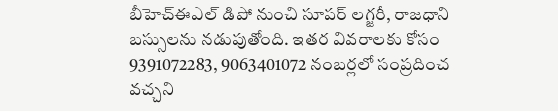బీహెచ్‌ఈఎల్‌ డిపో నుంచి సూపర్‌ లగ్జరీ, రాజధాని బస్సులను నడుపుతోంది. ఇతర వివరాలకు కోసం 9391072283, 9063401072 నంబర్లలో సంప్రదించ వచ్చని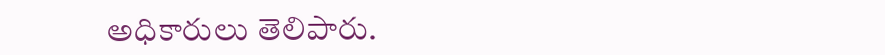అధికారులు తెలిపారు.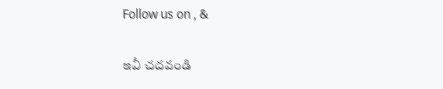Follow us on , &

ఇవీ చదవండి